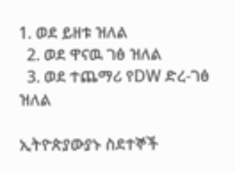1. ወደ ይዘቱ ዝለል
  2. ወደ ዋናዉ ገፅ ዝለል
  3. ወደ ተጨማሪ የDW ድረ-ገፅ ዝለል

ኢትዮጵያውያኑ ስደተኞች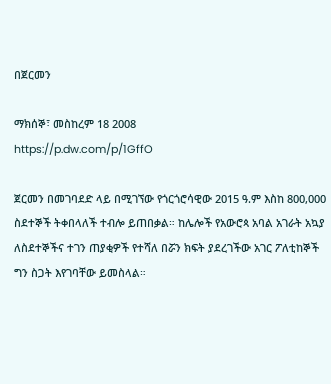በጀርመን

ማክሰኞ፣ መስከረም 18 2008
https://p.dw.com/p/1GffO

ጀርመን በመገባደድ ላይ በሚገኘው የጎርጎሮሳዊው 2015 ዓ.ም እስከ 800,000 ስደተኞች ትቀበላለች ተብሎ ይጠበቃል። ከሌሎች የአውሮጳ አባል አገራት አኳያ ለስደተኞችና ተገን ጠያቂዎች የተሻለ በሯን ክፍት ያደረገችው አገር ፖለቲከኞች ግን ስጋት እየገባቸው ይመስላል።